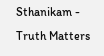Sthanikam - Truth Matters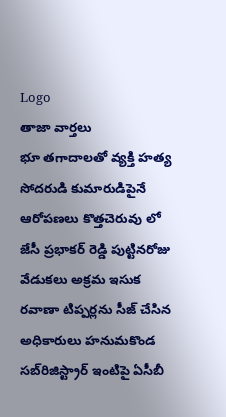Logo
తాజా వార్తలు
భూ తగాదాలతో వ్యక్తి హత్య సోదరుడి కుమారుడిపైనే ఆరోపణలు కొత్తచెరువు లో జేసీ ప్రభాకర్ రెడ్డి పుట్టినరోజు వేడుకలు అక్రమ ఇసుక రవాణా టిప్పర్లను సీజ్ చేసిన అధికారులు హనుమకొండ సబ్‌రిజిస్ట్రార్ ఇంటిపై ఏసీబీ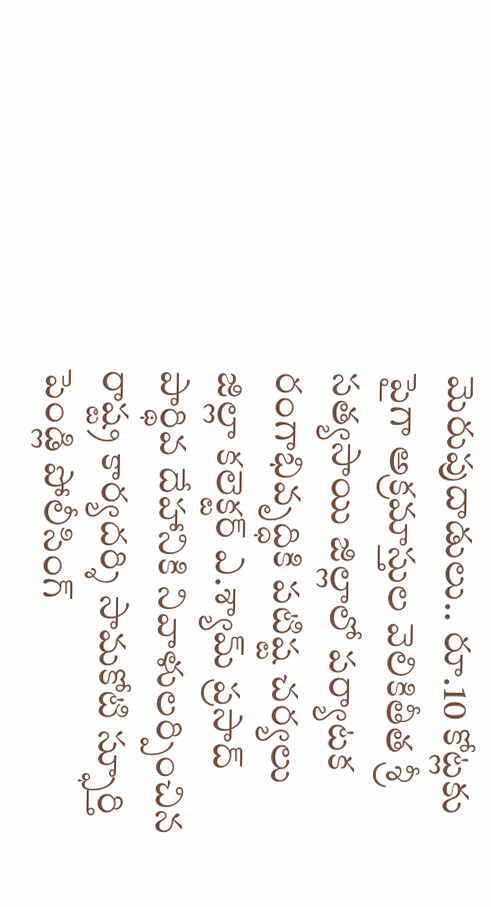మెరుపుదాడులు.. రూ.10 కోట్లకు పైగా అక్రమాస్తుల వెలికితీత శ్రీ సత్యసాయి జిల్లాలో పర్యాటక రంగాభివృద్ధికి పటిష్ట చర్యలు జిల్లా కలెక్టర్ ఎ.శ్యామ్ ప్రసాద్ పార్థివ దేహానికి నివాళులర్పించిన రాష్ట్ర కార్యదర్శి సామకోటి స్ఫూర్తి పెండ్లి పోలీసింగ్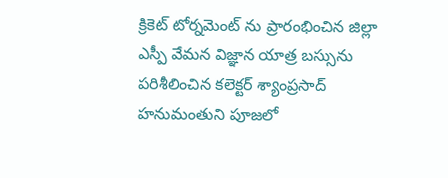క్రికెట్ టోర్నమెంట్ ను ప్రారంభించిన జిల్లా ఎస్పీ వేమన విజ్ఞాన యాత్ర బస్సును పరిశీలించిన కలెక్టర్ శ్యాంప్రసాద్ హనుమంతుని పూజలో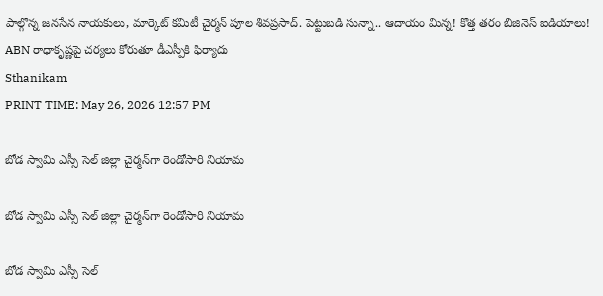పాల్గొన్న జనసేన నాయకులు, మార్కెట్ కమిటీ చైర్మన్ పూల శివప్రసాద్. పెట్టుబడి సున్నా.. ఆదాయం మిన్న! కొత్త తరం బిజినెస్ ఐడియాలు! ABN రాధాకృష్ణపై చర్యలు కోరుతూ డీఎస్పీకి ఫిర్యాదు
Sthanikam
PRINT TIME: May 26, 2026 12:57 PM

బోడ స్వామి ఎస్సీ సెల్ జిల్లా చైర్మన్‌గా రెండోసారి నియామ

బోడ స్వామి ఎస్సీ సెల్ జిల్లా చైర్మన్‌గా రెండోసారి నియామ

బోడ స్వామి ఎస్సీ సెల్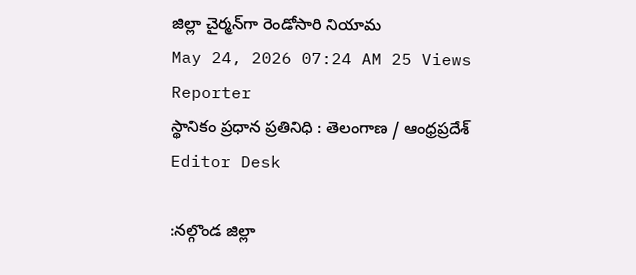జిల్లా చైర్మన్‌గా రెండోసారి నియామ
May 24, 2026 07:24 AM 25 Views
Reporter
స్థానికం ప్రధాన ప్రతినిధి : తెలంగాణ / ఆంధ్రప్రదేశ్
Editor Desk

:నల్గొండ జిల్లా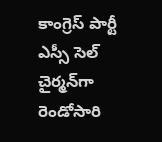కాంగ్రెస్ పార్టీ ఎస్సీ సెల్ చైర్మన్‌గా రెండోసారి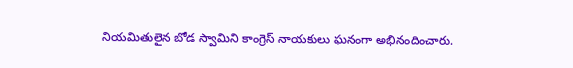నియమితులైన బోడ స్వామిని కాంగ్రెస్ నాయకులు ఘనంగా అభినందించారు.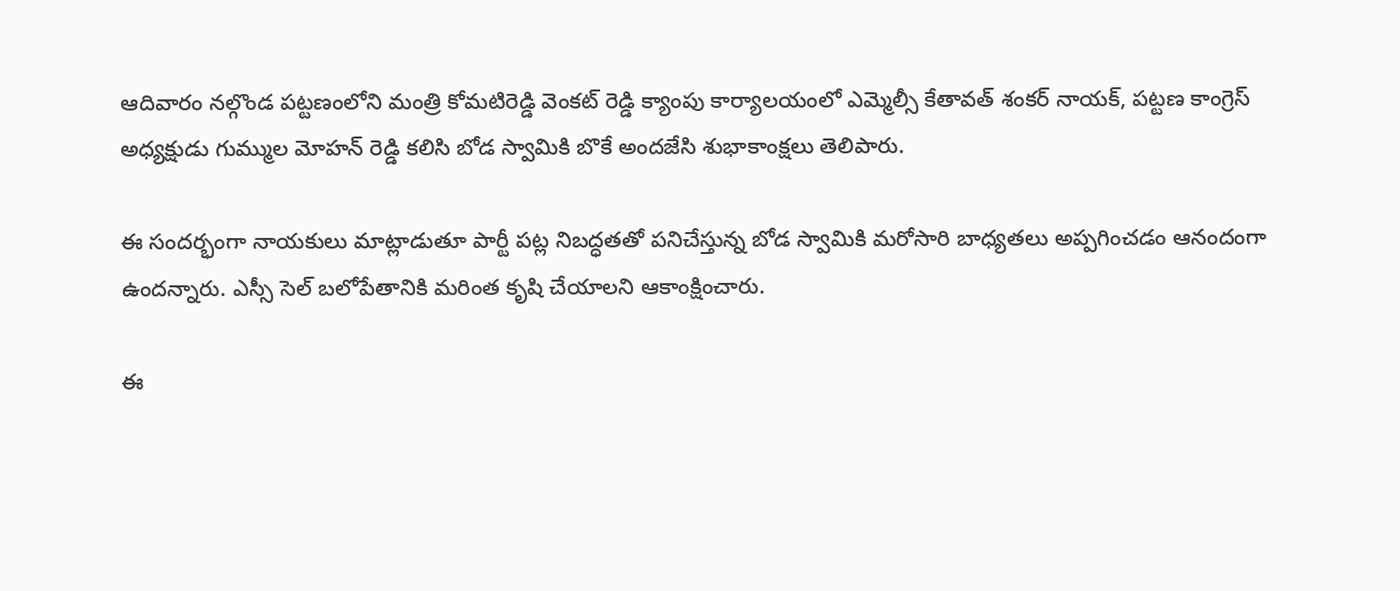ఆదివారం నల్గొండ పట్టణంలోని మంత్రి కోమటిరెడ్డి వెంకట్ రెడ్డి క్యాంపు కార్యాలయంలో ఎమ్మెల్సీ కేతావత్ శంకర్ నాయక్, పట్టణ కాంగ్రెస్ అధ్యక్షుడు గుమ్ముల మోహన్ రెడ్డి కలిసి బోడ స్వామికి బొకే అందజేసి శుభాకాంక్షలు తెలిపారు.

ఈ సందర్భంగా నాయకులు మాట్లాడుతూ పార్టీ పట్ల నిబద్ధతతో పనిచేస్తున్న బోడ స్వామికి మరోసారి బాధ్యతలు అప్పగించడం ఆనందంగా ఉందన్నారు. ఎస్సీ సెల్ బలోపేతానికి మరింత కృషి చేయాలని ఆకాంక్షించారు.

ఈ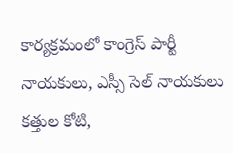కార్యక్రమంలో కాంగ్రెస్ పార్టీ నాయకులు, ఎస్సీ సెల్ నాయకులు కత్తుల కోటి,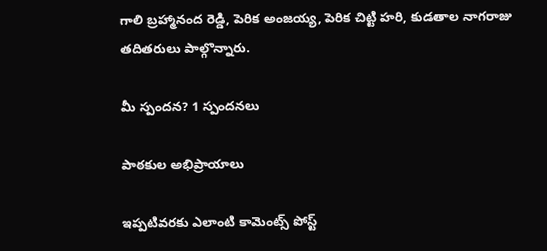గాలి బ్రహ్మానంద రెడ్డి, పెరిక అంజయ్య, పెరిక చిట్టి హరి, కుడతాల నాగరాజు తదితరులు పాల్గొన్నారు.

మీ స్పందన? 1 స్పందనలు

పాఠకుల అభిప్రాయాలు

ఇప్పటివరకు ఎలాంటి కామెంట్స్ పోస్ట్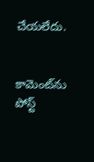చేయలేదు.


కామెంట్‌ను పోస్ట్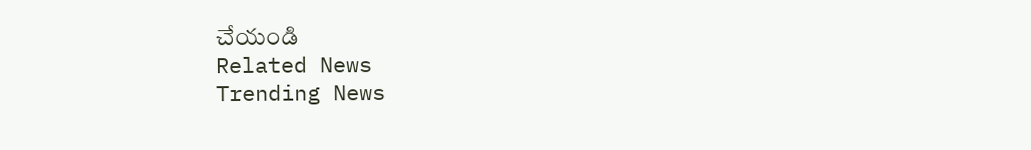చేయండి
Related News
Trending News